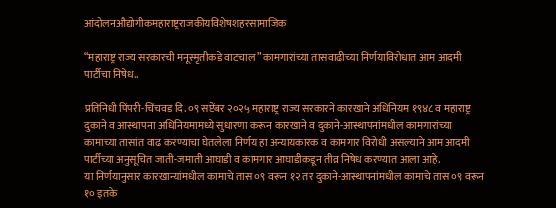आंदोलनऔद्योगीकमहाराष्ट्रराजकीयविशेषशहरसामाजिक

“महाराष्ट्र राज्य सरकारची मनूस्मृतीकडे वाटचाल” कामगारांच्या तासवाढीच्या निर्णयाविरोधात आम आदमी पार्टीचा निषेध..

प्रतिनिधी पिंपरी-चिंचवड दि. ०९ सप्टेंबर २०२५ महाराष्ट्र राज्य सरकारने कारखाने अधिनियम १९४८ व महाराष्ट्र दुकाने व आस्थापना अधिनियमामध्ये सुधारणा करून कारखाने व दुकाने-आस्थापनांमधील कामगारांच्या कामाच्या तासांत वाढ करण्याचा घेतलेला निर्णय हा अन्यायकारक व कामगार विरोधी असल्याने आम आदमी पार्टीच्या अनुसूचित जाती-जमाती आघाडी व कामगार आघाडीकडून तीव्र निषेध करण्यात आला आहे.
या निर्णयानुसार कारखान्यांमधील कामाचे तास ०९ वरून १२ तर दुकाने-आस्थापनांमधील कामाचे तास ०९ वरून १० इतके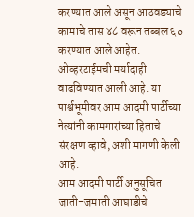करण्यात आले असून आठवड्याचे कामाचे तास ४८ वरून तब्बल ६० करण्यात आले आहेत. ओव्हरटाईमची मर्यादाही वाढविण्यात आली आहे. या पार्श्वभूमीवर आम आदमी पार्टीच्या नेत्यांनी कामगारांच्या हिताचे संरक्षण व्हावे, अशी मागणी केली आहे.
आम आदमी पार्टी अनुसूचित जाती-जमाती आघाडीचे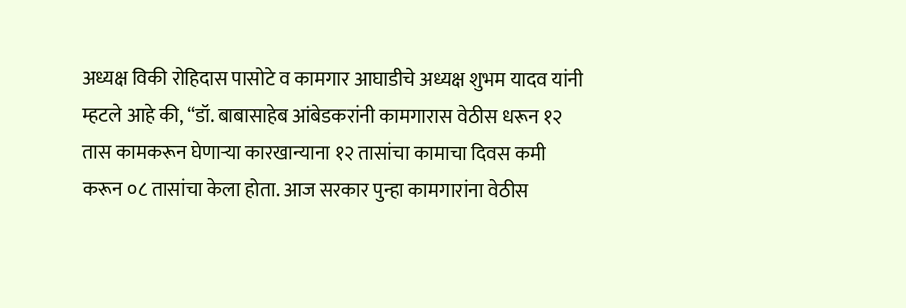अध्यक्ष विकी रोहिदास पासोटे व कामगार आघाडीचे अध्यक्ष शुभम यादव यांनी म्हटले आहे की, “डॉ. बाबासाहेब आंबेडकरांनी कामगारास वेठीस धरून १२ तास कामकरून घेणार्‍या कारखान्याना १२ तासांचा कामाचा दिवस कमी करून ०८ तासांचा केला होता. आज सरकार पुन्हा कामगारांना वेठीस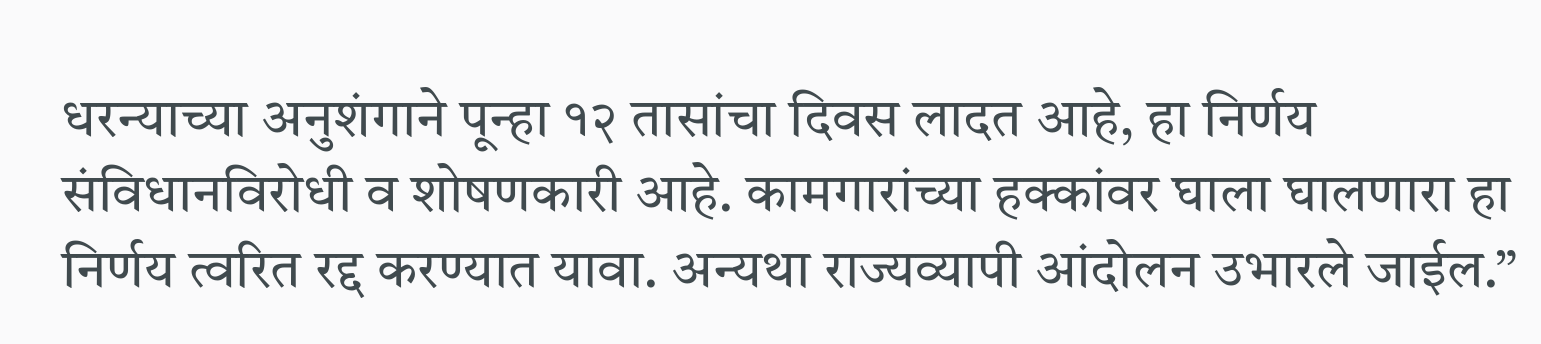धरन्याच्या अनुशंगाने पून्हा १२ तासांचा दिवस लादत आहे, हा निर्णय संविधानविरोधी व शोषणकारी आहे. कामगारांच्या हक्कांवर घाला घालणारा हा निर्णय त्वरित रद्द करण्यात यावा. अन्यथा राज्यव्यापी आंदोलन उभारले जाईल.”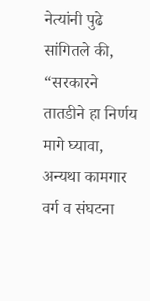नेत्यांनी पुढे सांगितले की, “सरकारने तातडीने हा निर्णय मागे घ्यावा, अन्यथा कामगार वर्ग व संघटना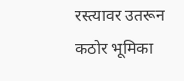रस्त्यावर उतरून कठोर भूमिका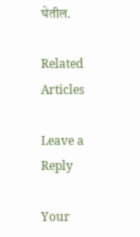घेतील.

Related Articles

Leave a Reply

Your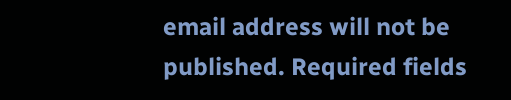email address will not be published. Required fields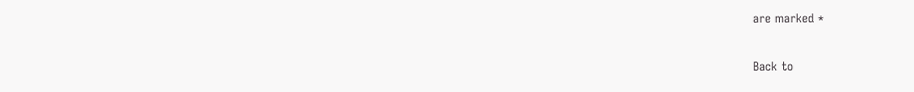are marked *

Back to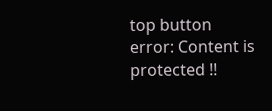top button
error: Content is protected !!